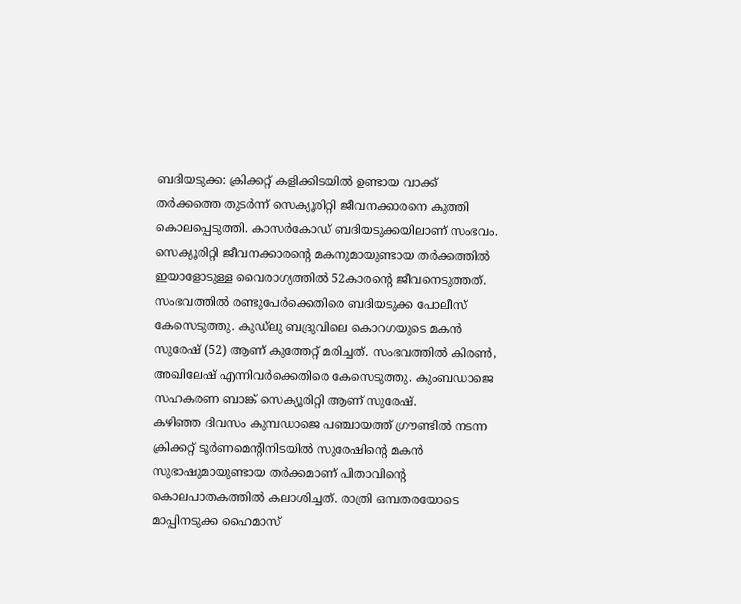ബദിയടുക്ക: ക്രിക്കറ്റ് കളിക്കിടയിൽ ഉണ്ടായ വാക്ക് തർക്കത്തെ തുടർന്ന് സെക്യൂരിറ്റി ജീവനക്കാരനെ കുത്തി കൊലപ്പെടുത്തി. കാസർകോഡ് ബദിയടുക്കയിലാണ് സംഭവം. സെക്യൂരിറ്റി ജീവനക്കാരന്റെ മകനുമായുണ്ടായ തർക്കത്തിൽ ഇയാളോടുള്ള വൈരാഗ്യത്തിൽ 52കാരന്റെ ജീവനെടുത്തത്. സംഭവത്തിൽ രണ്ടുപേർക്കെതിരെ ബദിയടുക്ക പോലീസ് കേസെടുത്തു. കുഡ്ലു ബദ്രുവിലെ കൊറഗയുടെ മകൻ സുരേഷ് (52) ആണ് കുത്തേറ്റ് മരിച്ചത്. സംഭവത്തിൽ കിരൺ, അഖിലേഷ് എന്നിവർക്കെതിരെ കേസെടുത്തു. കുംബഡാജെ സഹകരണ ബാങ്ക് സെക്യൂരിറ്റി ആണ് സുരേഷ്.
കഴിഞ്ഞ ദിവസം കുമ്പഡാജെ പഞ്ചായത്ത് ഗ്രൗണ്ടിൽ നടന്ന ക്രിക്കറ്റ് ടൂർണമെന്റിനിടയിൽ സുരേഷിന്റെ മകൻ സുഭാഷുമായുണ്ടായ തർക്കമാണ് പിതാവിന്റെ കൊലപാതകത്തിൽ കലാശിച്ചത്. രാത്രി ഒമ്പതരയോടെ മാപ്പിനടുക്ക ഹൈമാസ്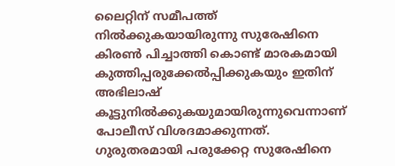ലൈറ്റിന് സമീപത്ത് നിൽക്കുകയായിരുന്നു സുരേഷിനെ കിരൺ പിച്ചാത്തി കൊണ്ട് മാരകമായി കുത്തിപ്പരുക്കേൽപ്പിക്കുകയും ഇതിന് അഭിലാഷ് കൂട്ടുനിൽക്കുകയുമായിരുന്നുവെന്നാണ് പോലീസ് വിശദമാക്കുന്നത്. ഗുരുതരമായി പരുക്കേറ്റ സുരേഷിനെ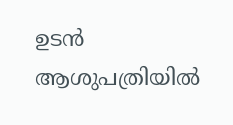ഉടൻ ആശുപത്രിയിൽ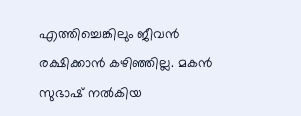എത്തിച്ചെങ്കിലും ജീവൻ രക്ഷിക്കാൻ കഴിഞ്ഞില്ല. മകൻ സുഭാഷ് നൽകിയ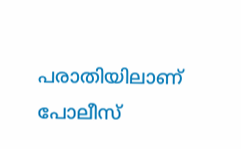പരാതിയിലാണ് പോലീസ്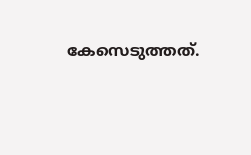കേസെടുത്തത്.